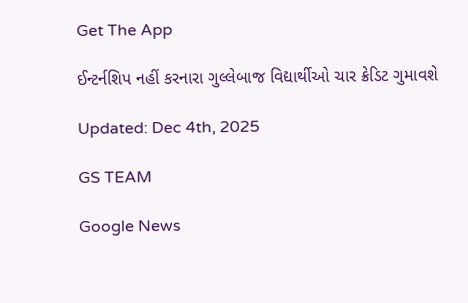Get The App

ઈન્ટર્નશિપ નહીં કરનારા ગુલ્લેબાજ વિદ્યાર્થીઓ ચાર ક્રેડિટ ગુમાવશે

Updated: Dec 4th, 2025

GS TEAM

Google News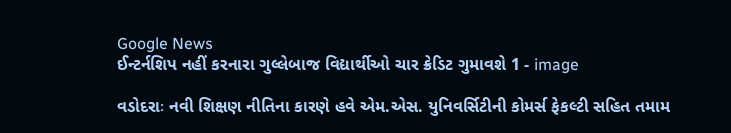Google News
ઈન્ટર્નશિપ નહીં કરનારા ગુલ્લેબાજ વિદ્યાર્થીઓ ચાર ક્રેડિટ ગુમાવશે 1 - image

વડોદરાઃ નવી શિક્ષણ નીતિના કારણે હવે એમ.એસ. યુનિવર્સિટીની કોમર્સ ફેકલ્ટી સહિત તમામ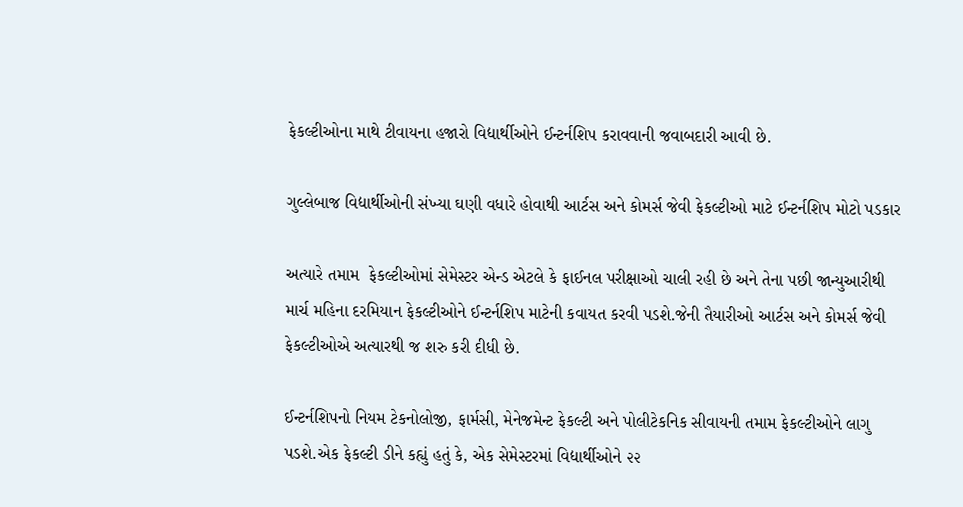ફેકલ્ટીઓના માથે ટીવાયના હજારો વિદ્યાર્થીઓને ઈન્ટર્નશિપ કરાવવાની જવાબદારી આવી છે.

ગુલ્લેબાજ વિદ્યાર્થીઓની સંખ્યા ઘણી વધારે હોવાથી આર્ટસ અને કોમર્સ જેવી ફેકલ્ટીઓ માટે ઈન્ટર્નશિપ મોટો પડકાર

અત્યારે તમામ  ફેકલ્ટીઓમાં સેમેસ્ટર એન્ડ એટલે કે ફાઈનલ પરીક્ષાઓ ચાલી રહી છે અને તેના પછી જાન્યુઆરીથી માર્ચ મહિના દરમિયાન ફેકલ્ટીઓને ઈન્ટર્નશિપ માટેની કવાયત કરવી પડશે.જેની તૈયારીઓ આર્ટસ અને કોમર્સ જેવી ફેકલ્ટીઓએ અત્યારથી જ શરુ કરી દીધી છે.

ઈન્ટર્નશિપનો નિયમ ટેકનોલોજી, ફાર્મસી, મેનેજમેન્ટ ફેકલ્ટી અને પોલીટેકનિક સીવાયની તમામ ફેકલ્ટીઓને લાગુ પડશે.એક ફેકલ્ટી ડીને કહ્યું હતું કે, એક સેમેસ્ટરમાં વિદ્યાર્થીઓને ૨૨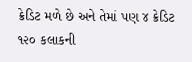ક્રેડિટ મળે છે અને તેમાં પણ ૪ ક્રેડિટ ૧૨૦ કલાકની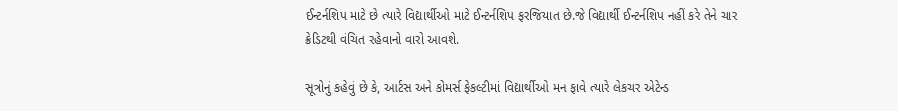ઈન્ટર્નશિપ માટે છે ત્યારે વિદ્યાર્થીઓ માટે ઈન્ટર્નશિપ ફરજિયાત છે.જે વિદ્યાર્થી ઈન્ટર્નશિપ નહીં કરે તેને ચાર ક્રેડિટથી વંચિત રહેવાનો વારો આવશે.

સૂત્રોનું કહેવું છે કે, આર્ટસ અને કોમર્સ ફેકલ્ટીમાં વિદ્યાર્થીઓ મન ફાવે ત્યારે લેકચર એટેન્ડ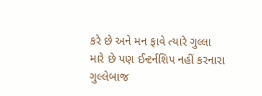કરે છે અને મન ફાવે ત્યારે ગુલ્લા મારે છે પણ ઈન્ટર્નશિપ નહીં કરનારા ગુલ્લેબાજ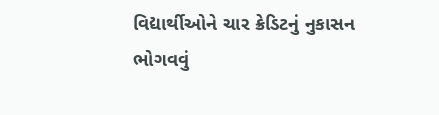વિદ્યાર્થીઓને ચાર ક્રેડિટનું નુકાસન ભોગવવું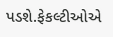પડશે.ફેકલ્ટીઓએ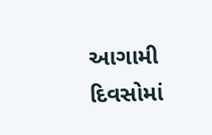આગામી દિવસોમાં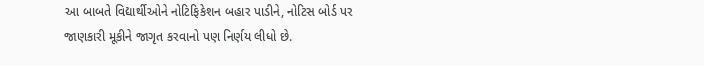આ બાબતે વિદ્યાર્થીઓને નોટિફિકેશન બહાર પાડીને, નોટિસ બોર્ડ પર જાણકારી મૂકીને જાગૃત કરવાનો પણ નિર્ણય લીધો છે.